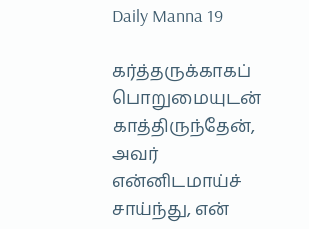Daily Manna 19

கர்த்தருக்காகப் பொறுமையுடன் காத்திருந்தேன், அவர் என்னிடமாய்ச் சாய்ந்து, என்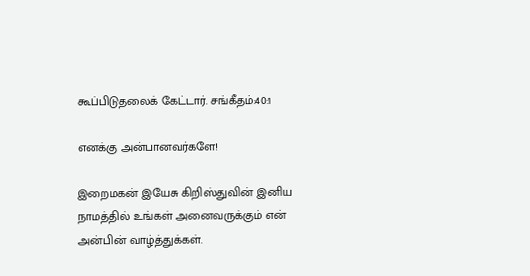கூப்பிடுதலைக் கேட்டார். சங்கீதம்:40:1

எனக்கு அன்பானவர்களே!

இறைமகன் இயேசு கிறிஸ்துவின் இனிய நாமத்தில் உங்கள் அனைவருக்கும் என் அன்பின் வாழ்த்துக்கள்.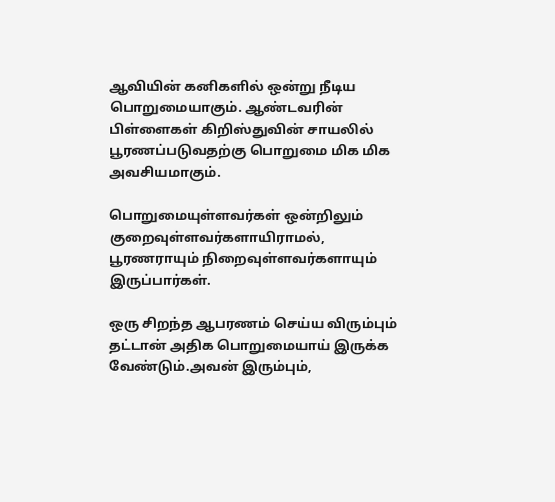ஆவியின் கனிகளில் ஒன்று நீடிய பொறுமையாகும். ஆண்டவரின் பிள்ளைகள் கிறிஸ்துவின் சாயலில் பூரணப்படுவதற்கு பொறுமை மிக மிக அவசியமாகும்.

பொறுமையுள்ளவர்கள் ஒன்றிலும் குறைவுள்ளவர்களாயிராமல், பூரணராயும் நிறைவுள்ளவர்களாயும் இருப்பார்கள்.

ஒரு சிறந்த ஆபரணம் செய்ய விரும்பும் தட்டான் அதிக பொறுமையாய் இருக்க வேண்டும்.அவன் இரும்பும்,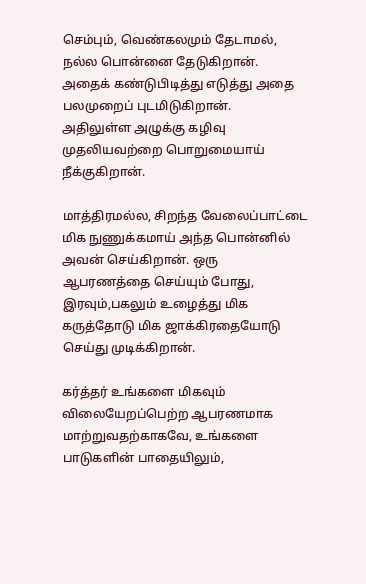செம்பும், வெண்கலமும் தேடாமல், நல்ல பொன்னை தேடுகிறான். அதைக் கண்டுபிடித்து எடுத்து அதை பலமுறைப் புடமிடுகிறான்.
அதிலுள்ள அழுக்கு கழிவு முதலியவற்றை பொறுமையாய் நீக்குகிறான்.

மாத்திரமல்ல, சிறந்த வேலைப்பாட்டை மிக நுணுக்கமாய் அந்த பொன்னில் அவன் செய்கிறான். ஒரு ஆபரணத்தை செய்யும் போது, இரவும்,பகலும் உழைத்து மிக கருத்தோடு மிக ஜாக்கிரதையோடு செய்து முடிக்கிறான்.

கர்த்தர் உங்களை மிகவும் விலையேறப்பெற்ற ஆபரணமாக மாற்றுவதற்காகவே, உங்களை பாடுகளின் பாதையிலும்,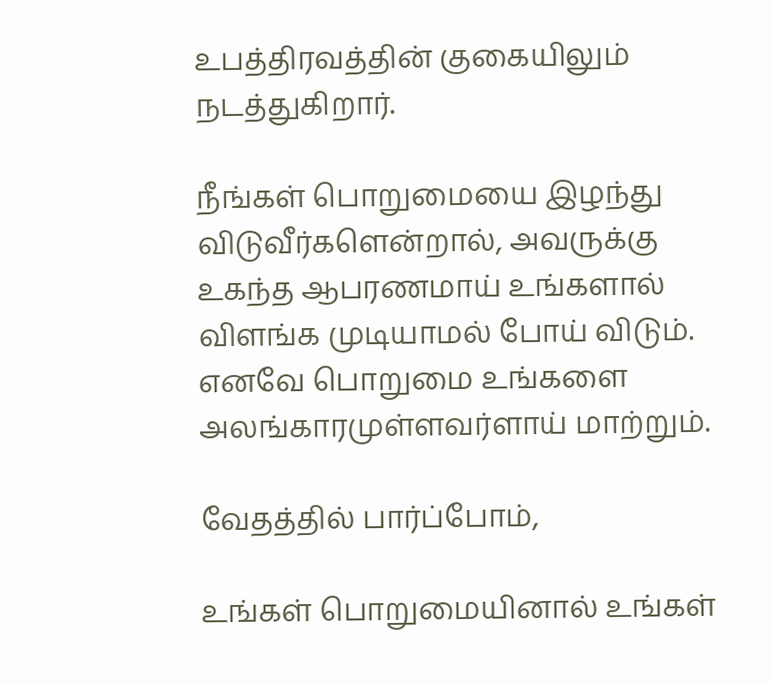உபத்திரவத்தின் குகையிலும் நடத்துகிறார்.

நீங்கள் பொறுமையை இழந்து விடுவீர்களென்றால், அவருக்கு உகந்த ஆபரணமாய் உங்களால் விளங்க முடியாமல் போய் விடும்.
எனவே பொறுமை உங்களை அலங்காரமுள்ளவர்ளாய் மாற்றும்.

வேதத்தில் பார்ப்போம்,

உங்கள் பொறுமையினால் உங்கள்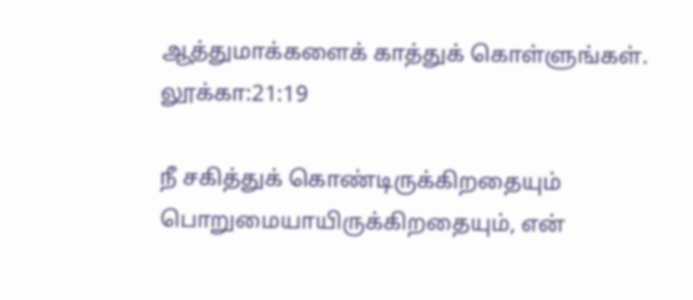ஆத்துமாக்களைக் காத்துக் கொள்ளுங்கள்.
லூக்கா:21:19

நீ சகித்துக் கொண்டிருக்கிறதையும் பொறுமையாயிருக்கிறதையும், என்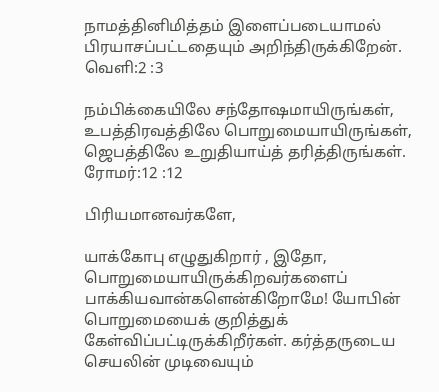நாமத்தினிமித்தம் இளைப்படையாமல் பிரயாசப்பட்டதையும் அறிந்திருக்கிறேன்.
வெளி:2 :3

நம்பிக்கையிலே சந்தோஷமாயிருங்கள், உபத்திரவத்திலே பொறுமையாயிருங்கள், ஜெபத்திலே உறுதியாய்த் தரித்திருங்கள்.
ரோமர்:12 :12

பிரியமானவர்களே,

யாக்கோபு எழுதுகிறார் , இதோ, பொறுமையாயிருக்கிறவர்களைப் பாக்கியவான்களென்கிறோமே! யோபின் பொறுமையைக் குறித்துக் கேள்விப்பட்டிருக்கிறீர்கள். கர்த்தருடைய செயலின் முடிவையும்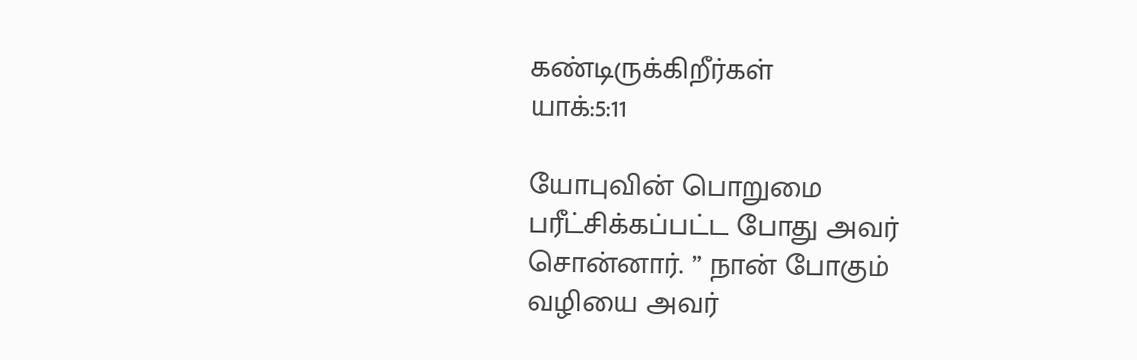கண்டிருக்கிறீர்கள்
யாக்:5:11

யோபுவின் பொறுமை பரீட்சிக்கப்பட்ட போது அவர் சொன்னார். ” நான் போகும் வழியை அவர்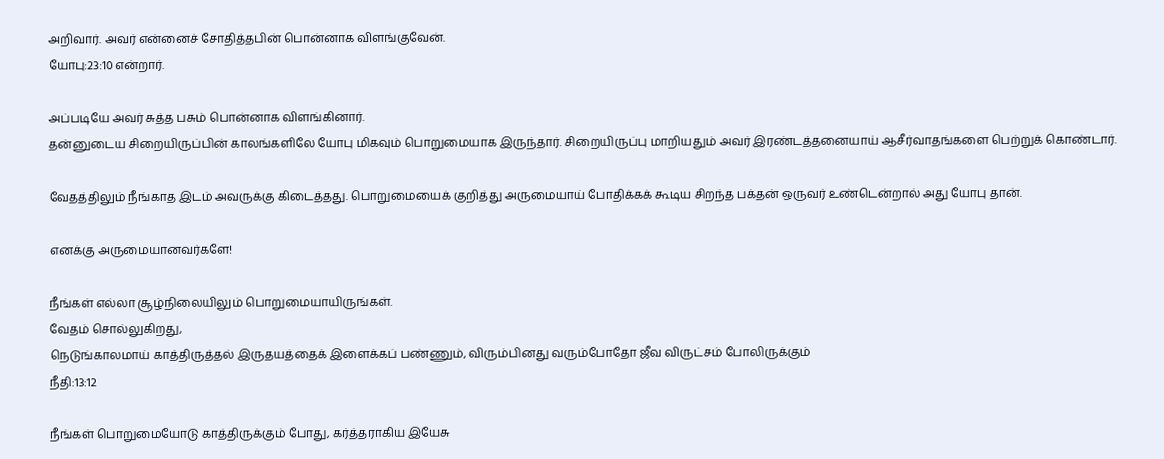அறிவார். அவர் என்னைச் சோதித்தபின் பொன்னாக விளங்குவேன்.
யோபு:23:10 என்றார்.

அப்படியே அவர் சுத்த பசும் பொன்னாக விளங்கினார்.
தன்னுடைய சிறையிருப்பின் காலங்களிலே யோபு மிகவும் பொறுமையாக இருந்தார். சிறையிருப்பு மாறியதும் அவர் இரண்டத்தனையாய் ஆசீர்வாதங்களை பெற்றுக் கொண்டார்.

வேதத்திலும் நீங்காத இடம் அவருக்கு கிடைத்தது. பொறுமையைக் குறித்து அருமையாய் போதிக்கக் கூடிய சிறந்த பக்தன் ஒருவர் உண்டென்றால் அது யோபு தான்.

எனக்கு அருமையானவர்களே!

நீங்கள் எல்லா சூழ்நிலையிலும் பொறுமையாயிருங்கள்.
வேதம் சொல்லுகிறது,
நெடுங்காலமாய் காத்திருத்தல் இருதயத்தைக் இளைக்கப் பண்ணும், விரும்பினது வரும்போதோ ஜீவ விருட்சம் போலிருக்கும்
நீதி:13:12

நீங்கள் பொறுமையோடு காத்திருக்கும் போது, கர்த்தராகிய இயேசு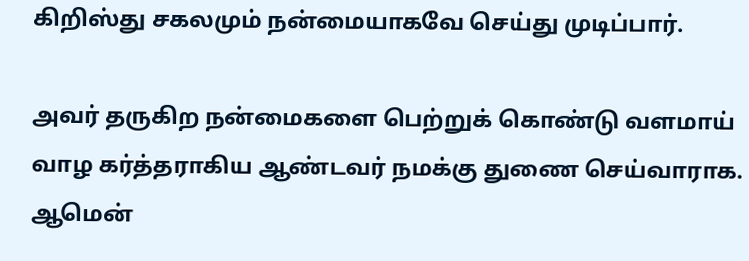கிறிஸ்து சகலமும் நன்மையாகவே செய்து முடிப்பார்.

அவர் தருகிற நன்மைகளை பெற்றுக் கொண்டு வளமாய் வாழ கர்த்தராகிய ஆண்டவர் நமக்கு துணை செய்வாராக.
ஆமென்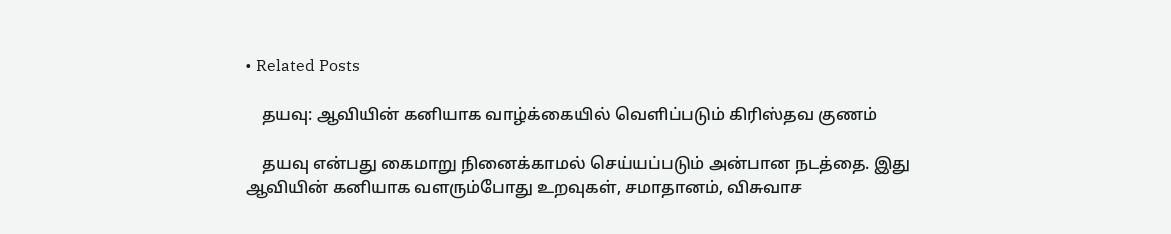• Related Posts

    தயவு: ஆவியின் கனியாக வாழ்க்கையில் வெளிப்படும் கிரிஸ்தவ குணம்

    தயவு என்பது கைமாறு நினைக்காமல் செய்யப்படும் அன்பான நடத்தை. இது ஆவியின் கனியாக வளரும்போது உறவுகள், சமாதானம், விசுவாச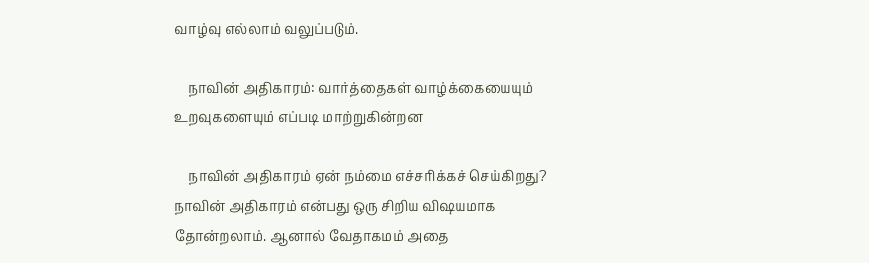வாழ்வு எல்லாம் வலுப்படும்.

    நாவின் அதிகாரம்: வார்த்தைகள் வாழ்க்கையையும் உறவுகளையும் எப்படி மாற்றுகின்றன

    நாவின் அதிகாரம் ஏன் நம்மை எச்சரிக்கச் செய்கிறது? நாவின் அதிகாரம் என்பது ஒரு சிறிய விஷயமாக தோன்றலாம். ஆனால் வேதாகமம் அதை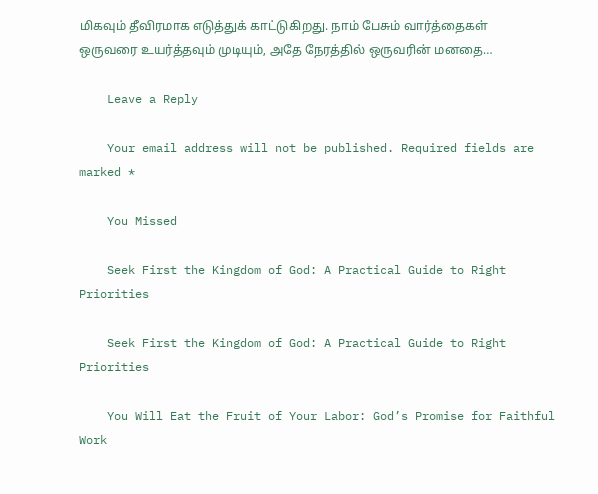மிகவும் தீவிரமாக எடுத்துக் காட்டுகிறது. நாம் பேசும் வார்த்தைகள் ஒருவரை உயர்த்தவும் முடியும், அதே நேரத்தில் ஒருவரின் மனதை…

    Leave a Reply

    Your email address will not be published. Required fields are marked *

    You Missed

    Seek First the Kingdom of God: A Practical Guide to Right Priorities

    Seek First the Kingdom of God: A Practical Guide to Right Priorities

    You Will Eat the Fruit of Your Labor: God’s Promise for Faithful Work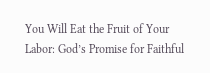You Will Eat the Fruit of Your Labor: God’s Promise for Faithful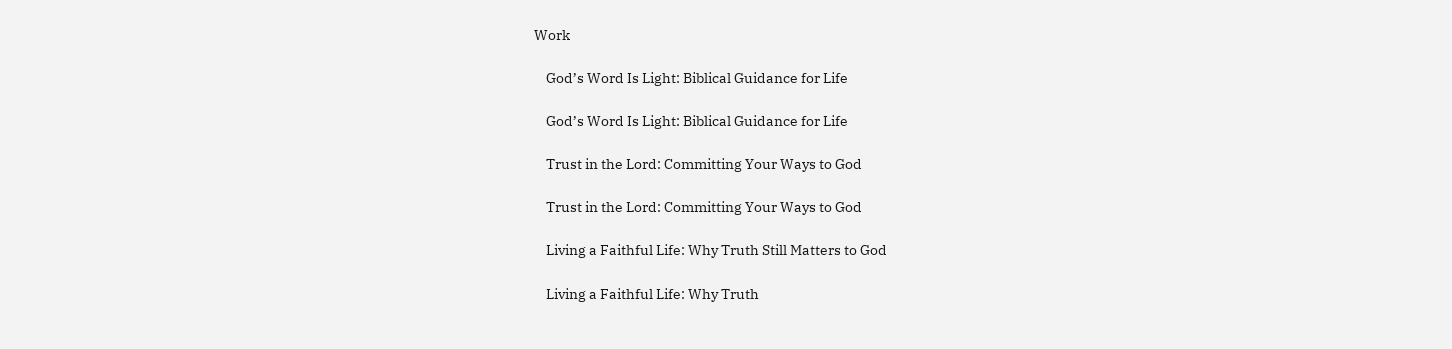Work

    God’s Word Is Light: Biblical Guidance for Life

    God’s Word Is Light: Biblical Guidance for Life

    Trust in the Lord: Committing Your Ways to God

    Trust in the Lord: Committing Your Ways to God

    Living a Faithful Life: Why Truth Still Matters to God

    Living a Faithful Life: Why Truth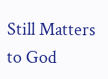Still Matters to God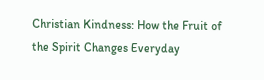Christian Kindness: How the Fruit of the Spirit Changes Everyday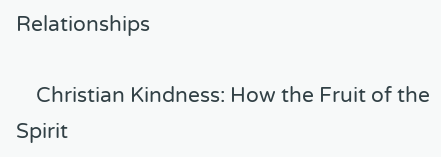Relationships

    Christian Kindness: How the Fruit of the Spirit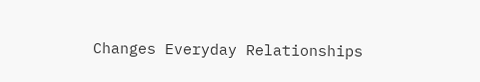Changes Everyday Relationships